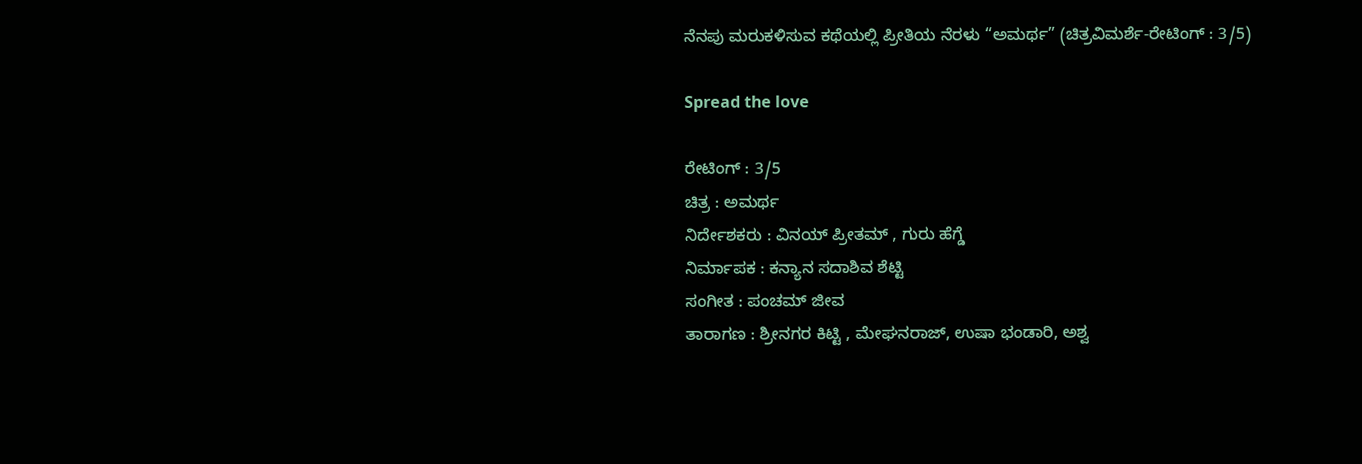ನೆನಪು ಮರುಕಳಿಸುವ ಕಥೆಯಲ್ಲಿ ಪ್ರೀತಿಯ ನೆರಳು “ಅಮರ್ಥ” (ಚಿತ್ರವಿಮರ್ಶೆ-ರೇಟಿಂಗ್ : 3/5)

Spread the love

ರೇಟಿಂಗ್ : 3/5
ಚಿತ್ರ : ಅಮರ್ಥ
ನಿರ್ದೇಶಕರು : ವಿನಯ್ ಪ್ರೀತಮ್ , ಗುರು ಹೆಗ್ಡೆ
ನಿರ್ಮಾಪಕ : ಕನ್ಯಾನ ಸದಾಶಿವ ಶೆಟ್ಟಿ
ಸಂಗೀತ : ಪಂಚಮ್ ಜೀವ
ತಾರಾಗಣ : ಶ್ರೀನಗರ ಕಿಟ್ಟಿ , ಮೇಘನರಾಜ್, ಉಷಾ ಭಂಡಾರಿ, ಅಶ್ವ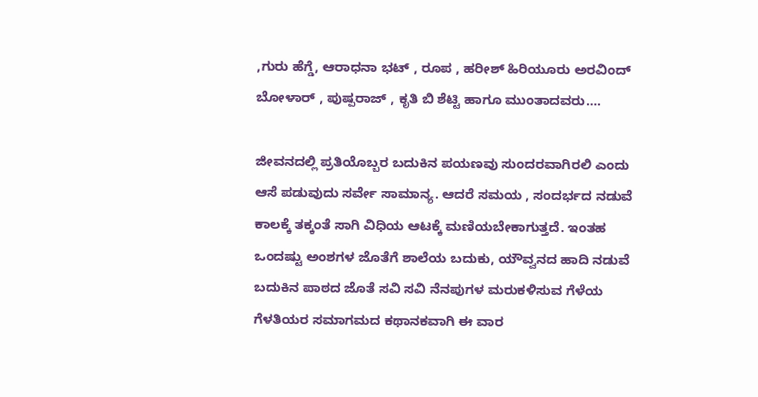,ಗುರು ಹೆಗ್ಡೆ, ಆರಾಧನಾ ಭಟ್ , ರೂಪ , ಹರೀಶ್ ಹಿರಿಯೂರು ಅರವಿಂದ್ ಬೋಳಾರ್ , ಪುಷ್ಪರಾಜ್ , ಕೃತಿ ಬಿ ಶೆಟ್ಟಿ ಹಾಗೂ ಮುಂತಾದವರು….

ಜೀವನದಲ್ಲಿ ಪ್ರತಿಯೊಬ್ಬರ ಬದುಕಿನ ಪಯಣವು ಸುಂದರವಾಗಿರಲಿ ಎಂದು ಆಸೆ ಪಡುವುದು ಸರ್ವೇ ಸಾಮಾನ್ಯ. ಆದರೆ ಸಮಯ , ಸಂದರ್ಭದ ನಡುವೆ ಕಾಲಕ್ಕೆ ತಕ್ಕಂತೆ ಸಾಗಿ ವಿಧಿಯ ಆಟಕ್ಕೆ ಮಣಿಯಬೇಕಾಗುತ್ತದೆ. ಇಂತಹ ಒಂದಷ್ಟು ಅಂಶಗಳ ಜೊತೆಗೆ ಶಾಲೆಯ ಬದುಕು, ಯೌವ್ವನದ ಹಾದಿ ನಡುವೆ ಬದುಕಿನ ಪಾಠದ ಜೊತೆ ಸವಿ ಸವಿ ನೆನಪುಗಳ ಮರುಕಳಿಸುವ ಗೆಳೆಯ ಗೆಳತಿಯರ ಸಮಾಗಮದ ಕಥಾನಕವಾಗಿ ಈ ವಾರ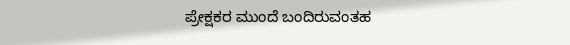ಪ್ರೇಕ್ಷಕರ ಮುಂದೆ ಬಂದಿರುವಂತಹ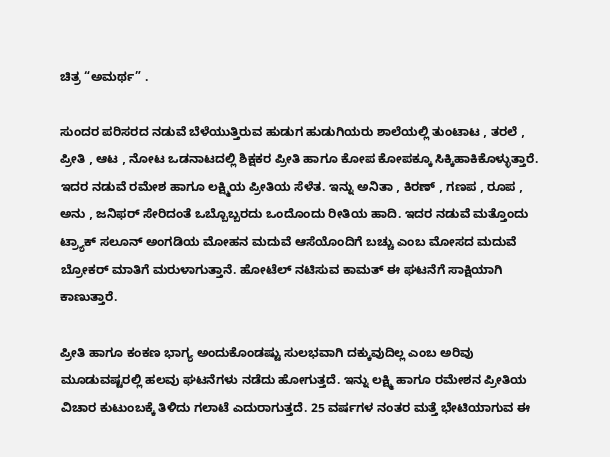ಚಿತ್ರ “ಅಮರ್ಥ” .

ಸುಂದರ ಪರಿಸರದ ನಡುವೆ ಬೆಳೆಯುತ್ತಿರುವ ಹುಡುಗ ಹುಡುಗಿಯರು ಶಾಲೆಯಲ್ಲಿ ತುಂಟಾಟ , ತರಲೆ , ಪ್ರೀತಿ , ಆಟ , ನೋಟ ಒಡನಾಟದಲ್ಲಿ ಶಿಕ್ಷಕರ ಪ್ರೀತಿ ಹಾಗೂ ಕೋಪ ಕೋಪಕ್ಕೂ ಸಿಕ್ಕಿಹಾಕಿಕೊಳ್ಳುತ್ತಾರೆ. ಇದರ ನಡುವೆ ರಮೇಶ ಹಾಗೂ ಲಕ್ಷ್ಮಿಯ ಪ್ರೀತಿಯ ಸೆಳೆತ. ಇನ್ನು ಅನಿತಾ , ಕಿರಣ್ , ಗಣಪ , ರೂಪ , ಅನು , ಜನಿಫರ್ ಸೇರಿದಂತೆ ಒಬ್ಬೊಬ್ಬರದು ಒಂದೊಂದು ರೀತಿಯ ಹಾದಿ. ಇದರ ನಡುವೆ ಮತ್ತೊಂದು ಟ್ರ್ಯಾಕ್ ಸಲೂನ್ ಅಂಗಡಿಯ ಮೋಹನ ಮದುವೆ ಆಸೆಯೊಂದಿಗೆ ಬಚ್ಚು ಎಂಬ ಮೋಸದ ಮದುವೆ ಬ್ರೋಕರ್ ಮಾತಿಗೆ ಮರುಳಾಗುತ್ತಾನೆ. ಹೋಟೆಲ್ ನಟಿಸುವ ಕಾಮತ್ ಈ ಘಟನೆಗೆ ಸಾಕ್ಷಿಯಾಗಿ ಕಾಣುತ್ತಾರೆ.

ಪ್ರೀತಿ ಹಾಗೂ ಕಂಕಣ ಭಾಗ್ಯ ಅಂದುಕೊಂಡಷ್ಟು ಸುಲಭವಾಗಿ ದಕ್ಕುವುದಿಲ್ಲ ಎಂಬ ಅರಿವು ಮೂಡುವಷ್ಟರಲ್ಲಿ ಹಲವು ಘಟನೆಗಳು ನಡೆದು ಹೋಗುತ್ತದೆ. ಇನ್ನು ಲಕ್ಷ್ಮಿ ಹಾಗೂ ರಮೇಶನ ಪ್ರೀತಿಯ ವಿಚಾರ ಕುಟುಂಬಕ್ಕೆ ತಿಳಿದು ಗಲಾಟೆ ಎದುರಾಗುತ್ತದೆ. 25 ವರ್ಷಗಳ ನಂತರ ಮತ್ತೆ ಭೇಟಿಯಾಗುವ ಈ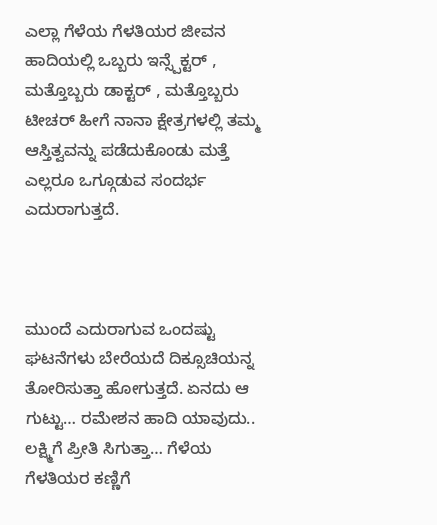ಎಲ್ಲಾ ಗೆಳೆಯ ಗೆಳತಿಯರ ಜೀವನ ಹಾದಿಯಲ್ಲಿ ಒಬ್ಬರು ಇನ್ಸ್ಪೆಕ್ಟರ್ , ಮತ್ತೊಬ್ಬರು ಡಾಕ್ಟರ್ , ಮತ್ತೊಬ್ಬರು ಟೀಚರ್ ಹೀಗೆ ನಾನಾ ಕ್ಷೇತ್ರಗಳಲ್ಲಿ ತಮ್ಮ ಆಸ್ತಿತ್ವವನ್ನು ಪಡೆದುಕೊಂಡು ಮತ್ತೆ ಎಲ್ಲರೂ ಒಗ್ಗೂಡುವ ಸಂದರ್ಭ ಎದುರಾಗುತ್ತದೆ.



ಮುಂದೆ ಎದುರಾಗುವ ಒಂದಷ್ಟು ಘಟನೆಗಳು ಬೇರೆಯದೆ ದಿಕ್ಸೂಚಿಯನ್ನ ತೋರಿಸುತ್ತಾ ಹೋಗುತ್ತದೆ. ಏನದು ಆ ಗುಟ್ಟು… ರಮೇಶನ ಹಾದಿ ಯಾವುದು.. ಲಕ್ಷ್ಮಿಗೆ ಪ್ರೀತಿ ಸಿಗುತ್ತಾ… ಗೆಳೆಯ ಗೆಳತಿಯರ ಕಣ್ಣಿಗೆ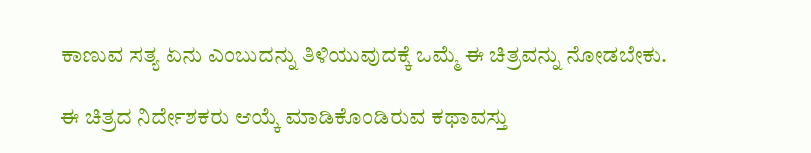ಕಾಣುವ ಸತ್ಯ ಏನು ಎಂಬುದನ್ನು ತಿಳಿಯುವುದಕ್ಕೆ ಒಮ್ಮೆ ಈ ಚಿತ್ರವನ್ನು ನೋಡಬೇಕು.

ಈ ಚಿತ್ರದ ನಿರ್ದೇಶಕರು ಆಯ್ಕೆ ಮಾಡಿಕೊಂಡಿರುವ ಕಥಾವಸ್ತು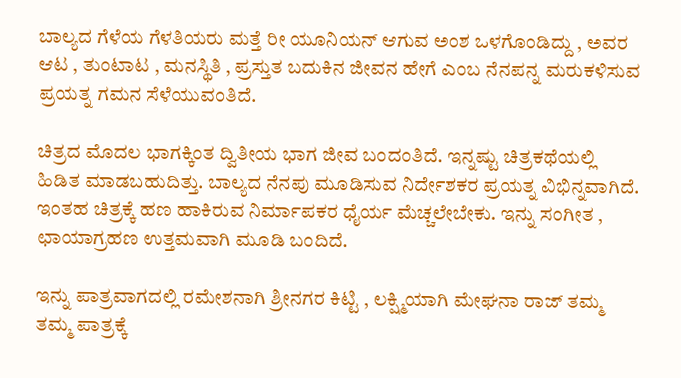ಬಾಲ್ಯದ ಗೆಳೆಯ ಗೆಳತಿಯರು ಮತ್ತೆ ರೀ ಯೂನಿಯನ್ ಆಗುವ ಅಂಶ ಒಳಗೊಂಡಿದ್ದು , ಅವರ ಆಟ , ತುಂಟಾಟ , ಮನಸ್ಥಿತಿ , ಪ್ರಸ್ತುತ ಬದುಕಿನ ಜೀವನ ಹೇಗೆ ಎಂಬ ನೆನಪನ್ನ ಮರುಕಳಿಸುವ ಪ್ರಯತ್ನ ಗಮನ ಸೆಳೆಯುವಂತಿದೆ.

ಚಿತ್ರದ ಮೊದಲ ಭಾಗಕ್ಕಿಂತ ದ್ವಿತೀಯ ಭಾಗ ಜೀವ ಬಂದಂತಿದೆ. ಇನ್ನಷ್ಟು ಚಿತ್ರಕಥೆಯಲ್ಲಿ ಹಿಡಿತ ಮಾಡಬಹುದಿತ್ತು. ಬಾಲ್ಯದ ನೆನಪು ಮೂಡಿಸುವ ನಿರ್ದೇಶಕರ ಪ್ರಯತ್ನ ವಿಭಿನ್ನವಾಗಿದೆ. ಇಂತಹ ಚಿತ್ರಕ್ಕೆ ಹಣ ಹಾಕಿರುವ ನಿರ್ಮಾಪಕರ ಧೈರ್ಯ ಮೆಚ್ಚಲೇಬೇಕು. ಇನ್ನು ಸಂಗೀತ , ಛಾಯಾಗ್ರಹಣ ಉತ್ತಮವಾಗಿ ಮೂಡಿ ಬಂದಿದೆ.

ಇನ್ನು ಪಾತ್ರವಾಗದಲ್ಲಿ ರಮೇಶನಾಗಿ ಶ್ರೀನಗರ ಕಿಟ್ಟಿ , ಲಕ್ಷ್ಮಿಯಾಗಿ ಮೇಘನಾ ರಾಜ್ ತಮ್ಮ ತಮ್ಮ ಪಾತ್ರಕ್ಕೆ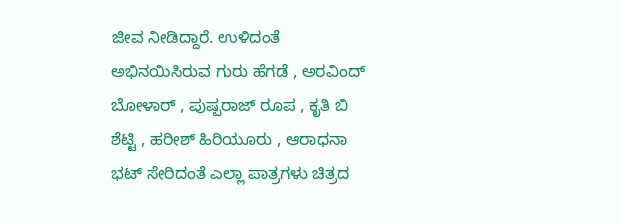ಜೀವ ನೀಡಿದ್ದಾರೆ. ಉಳಿದಂತೆ ಅಭಿನಯಿಸಿರುವ ಗುರು ಹೆಗಡೆ , ಅರವಿಂದ್ ಬೋಳಾರ್ , ಪುಷ್ಪರಾಜ್ ರೂಪ , ಕೃತಿ ಬಿ ಶೆಟ್ಟಿ , ಹರೀಶ್ ಹಿರಿಯೂರು , ಆರಾಧನಾ ಭಟ್ ಸೇರಿದಂತೆ ಎಲ್ಲಾ ಪಾತ್ರಗಳು ಚಿತ್ರದ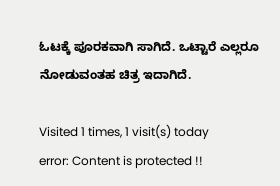ಓಟಕ್ಕೆ ಪೂರಕವಾಗಿ ಸಾಗಿದೆ. ಒಟ್ಟಾರೆ ಎಲ್ಲರೂ ನೋಡುವಂತಹ ಚಿತ್ರ ಇದಾಗಿದೆ.

Visited 1 times, 1 visit(s) today
error: Content is protected !!